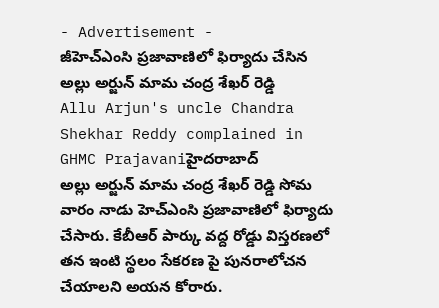- Advertisement -
జీహెచ్ఎంసి ప్రజావాణిలో ఫిర్యాదు చేసిన అల్లు అర్జున్ మామ చంద్ర శేఖర్ రెడ్డి
Allu Arjun's uncle Chandra Shekhar Reddy complained in GHMC Prajavaniహైదరాబాద్
అల్లు అర్జున్ మామ చంద్ర శేఖర్ రెడ్డి సోమ వారం నాడు హెచ్ఎంసి ప్రజావాణిలో ఫిర్యాదు చేసారు. కేబీఆర్ పార్కు వద్ద రోడ్డు విస్తరణలో తన ఇంటి స్థలం సేకరణ పై పునరాలోచన చేయాలని అయన కోరారు.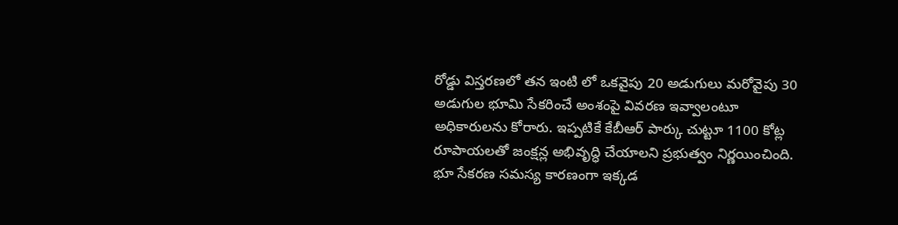రోడ్డు విస్తరణలో తన ఇంటి లో ఒకవైపు 20 అడుగులు మరోవైపు 30 అడుగుల భూమి సేకరించే అంశంపై వివరణ ఇవ్వాలంటూ అధికారులను కోరారు. ఇప్పటికే కేబీఆర్ పార్కు చుట్టూ 1100 కోట్ల రూపాయలతో జంక్షన్ల అభివృద్ధి చేయాలని ప్రభుత్వం నిర్ణయించింది. భూ సేకరణ సమస్య కారణంగా ఇక్కడ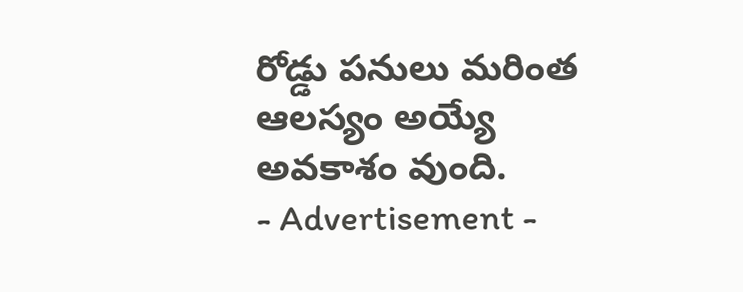రోడ్డు పనులు మరింత ఆలస్యం అయ్యే అవకాశం వుంది.
- Advertisement -